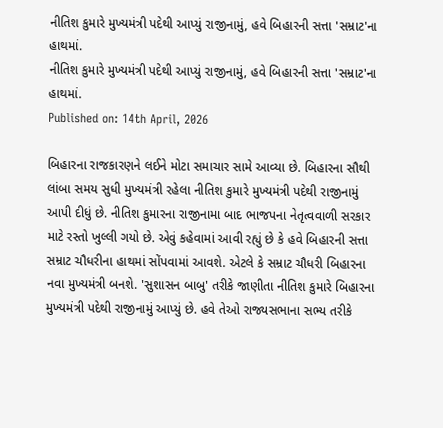નીતિશ કુમારે મુખ્યમંત્રી પદેથી આપ્યું રાજીનામું, હવે બિહારની સત્તા 'સમ્રાટ'ના હાથમાં.
નીતિશ કુમારે મુખ્યમંત્રી પદેથી આપ્યું રાજીનામું, હવે બિહારની સત્તા 'સમ્રાટ'ના હાથમાં.
Published on: 14th April, 2026

બિહારના રાજકારણને લઈને મોટા સમાચાર સામે આવ્યા છે. બિહારના સૌથી લાંબા સમય સુધી મુખ્યમંત્રી રહેલા નીતિશ કુમારે મુખ્યમંત્રી પદેથી રાજીનામું આપી દીધું છે. નીતિશ કુમારના રાજીનામા બાદ ભાજપના નેતૃત્વવાળી સરકાર માટે રસ્તો ખુલ્લી ગયો છે. એવું કહેવામાં આવી રહ્યું છે કે હવે બિહારની સત્તા સમ્રાટ ચૌધરીના હાથમાં સોંપવામાં આવશે. એટલે કે સમ્રાટ ચૌધરી બિહારના નવા મુખ્યમંત્રી બનશે. 'સુશાસન બાબુ' તરીકે જાણીતા નીતિશ કુમારે બિહારના મુખ્યમંત્રી પદેથી રાજીનામું આપ્યું છે. હવે તેઓ રાજ્યસભાના સભ્ય તરીકે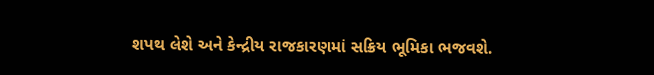શપથ લેશે અને કેન્દ્રીય રાજકારણમાં સક્રિય ભૂમિકા ભજવશે.